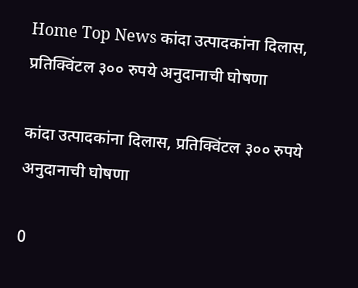Home Top News कांदा उत्पादकांना दिलास, प्रतिक्विंटल ३०० रुपये अनुदानाची घोषणा

कांदा उत्पादकांना दिलास, प्रतिक्विंटल ३०० रुपये अनुदानाची घोषणा

0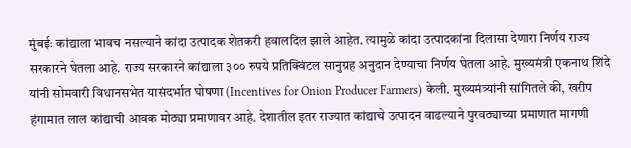मुंबईः कांद्याला भावच नसल्याने कांदा उत्पादक शेतकरी हवालदिल झाले आहेत. त्यामुळे कांदा उत्पादकांना दिलासा देणारा निर्णय राज्य सरकारने घेतला आहे. राज्य सरकारने कांद्याला ३०० रुपये प्रतिक्विंटल सानुग्रह अनुदान देण्याचा निर्णय घेतला आहे. मुख्यमंत्री एकनाथ शिंदे यांनी सोमवारी विधानसभेत यासंदर्भात घोषणा (Incentives for Onion Producer Farmers) केली. मुख्यमंत्र्यांनी सांगितले की, खरीप हंगामात लाल कांद्याची आवक मोठ्या प्रमाणावर आहे. देशातील इतर राज्यात कांद्याचे उत्पादन वाढल्याने पुरवठ्याच्या प्रमाणात मागणी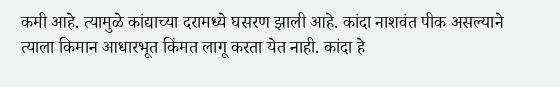कमी आहे. त्यामुळे कांद्याच्या दरामध्ये घसरण झाली आहे. कांदा नाशवंत पीक असल्याने त्याला किमान आधारभूत किंमत लागू करता येत नाही. कांदा हे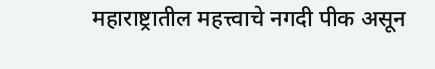महाराष्ट्रातील महत्त्वाचे नगदी पीक असून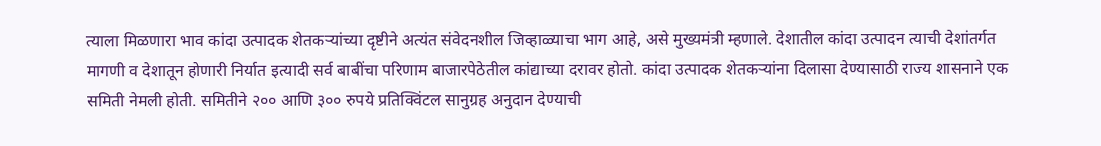त्याला मिळणारा भाव कांदा उत्पादक शेतकऱ्यांच्या दृष्टीने अत्यंत संवेदनशील जिव्हाळ्याचा भाग आहे, असे मुख्यमंत्री म्हणाले. देशातील कांदा उत्पादन त्याची देशांतर्गत मागणी व देशातून होणारी निर्यात इत्यादी सर्व बाबींचा परिणाम बाजारपेठेतील कांद्याच्या दरावर होतो. कांदा उत्पादक शेतकऱ्यांना दिलासा देण्यासाठी राज्य शासनाने एक समिती नेमली होती. समितीने २०० आणि ३०० रुपये प्रतिक्विंटल सानुग्रह अनुदान देण्याची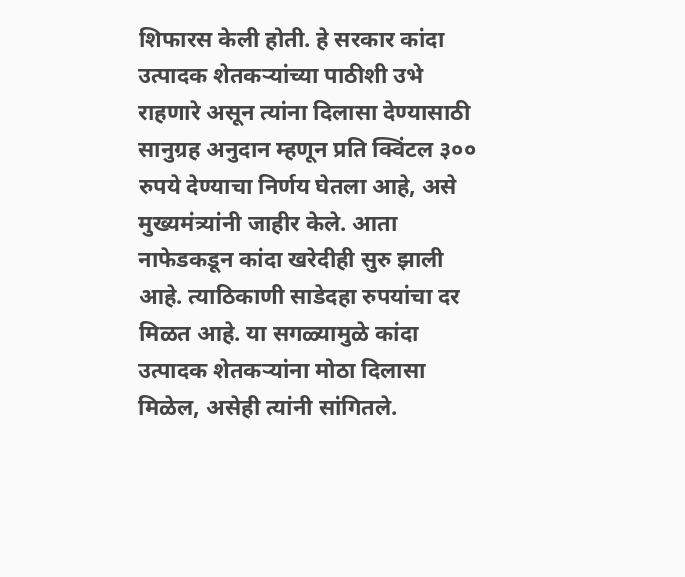शिफारस केली होती. हे सरकार कांदा उत्पादक शेतकऱ्यांच्या पाठीशी उभे राहणारे असून त्यांना दिलासा देण्यासाठी सानुग्रह अनुदान म्हणून प्रति क्विंटल ३०० रुपये देण्याचा निर्णय घेतला आहे, असे मुख्यमंत्र्यांनी जाहीर केले. आता नाफेडकडून कांदा खरेदीही सुरु झाली आहे. त्याठिकाणी साडेदहा रुपयांचा दर मिळत आहे. या सगळ्यामुळे कांदा उत्पादक शेतकऱ्यांना मोठा दिलासा मिळेल, असेही त्यांनी सांगितले.